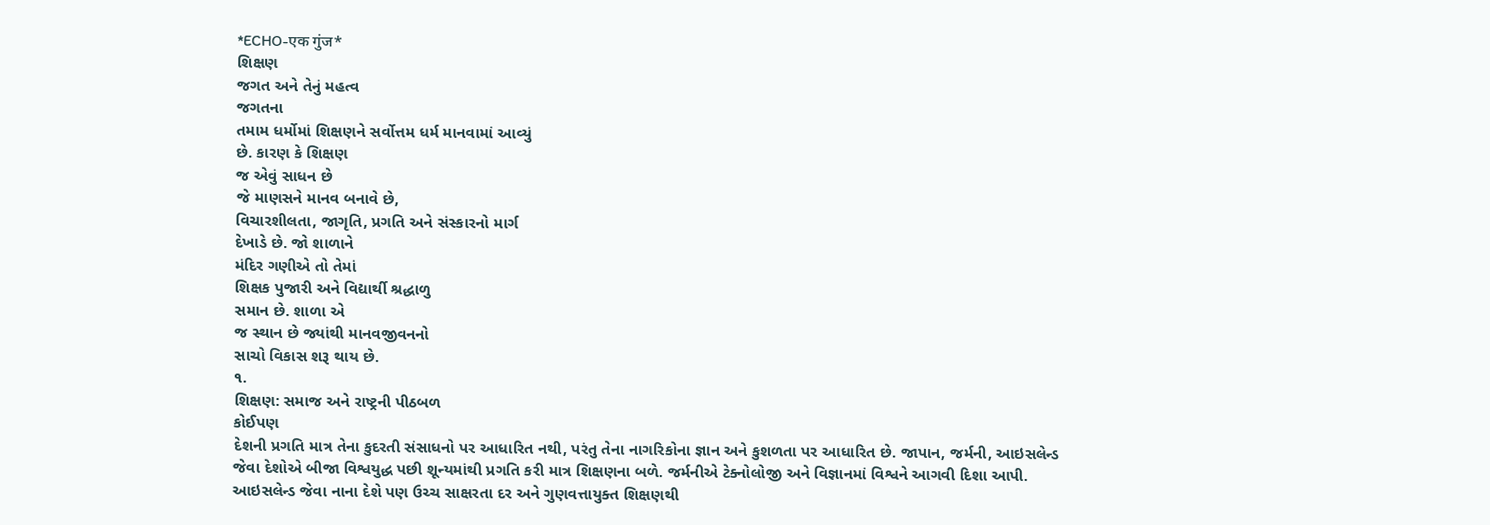*ECHO-एक गुंज*
શિક્ષણ
જગત અને તેનું મહત્વ
જગતના
તમામ ધર્મોમાં શિક્ષણને સર્વોત્તમ ધર્મ માનવામાં આવ્યું
છે. કારણ કે શિક્ષણ
જ એવું સાધન છે
જે માણસને માનવ બનાવે છે,
વિચારશીલતા, જાગૃતિ, પ્રગતિ અને સંસ્કારનો માર્ગ
દેખાડે છે. જો શાળાને
મંદિર ગણીએ તો તેમાં
શિક્ષક પુજારી અને વિદ્યાર્થી શ્રદ્ધાળુ
સમાન છે. શાળા એ
જ સ્થાન છે જ્યાંથી માનવજીવનનો
સાચો વિકાસ શરૂ થાય છે.
૧.
શિક્ષણ: સમાજ અને રાષ્ટ્રની પીઠબળ
કોઈપણ
દેશની પ્રગતિ માત્ર તેના કુદરતી સંસાધનો પર આધારિત નથી, પરંતુ તેના નાગરિકોના જ્ઞાન અને કુશળતા પર આધારિત છે. જાપાન, જર્મની, આઇસલેન્ડ જેવા દેશોએ બીજા વિશ્વયુદ્ધ પછી શૂન્યમાંથી પ્રગતિ કરી માત્ર શિક્ષણના બળે. જર્મનીએ ટેક્નોલોજી અને વિજ્ઞાનમાં વિશ્વને આગવી દિશા આપી. આઇસલેન્ડ જેવા નાના દેશે પણ ઉચ્ચ સાક્ષરતા દર અને ગુણવત્તાયુક્ત શિક્ષણથી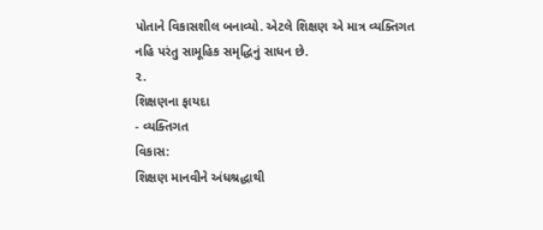પોતાને વિકાસશીલ બનાવ્યો. એટલે શિક્ષણ એ માત્ર વ્યક્તિગત નહિ પરંતુ સામૂહિક સમૃદ્ધિનું સાધન છે.
૨.
શિક્ષણના ફાયદા
- વ્યક્તિગત
વિકાસ:
શિક્ષણ માનવીને અંધશ્રદ્ધાથી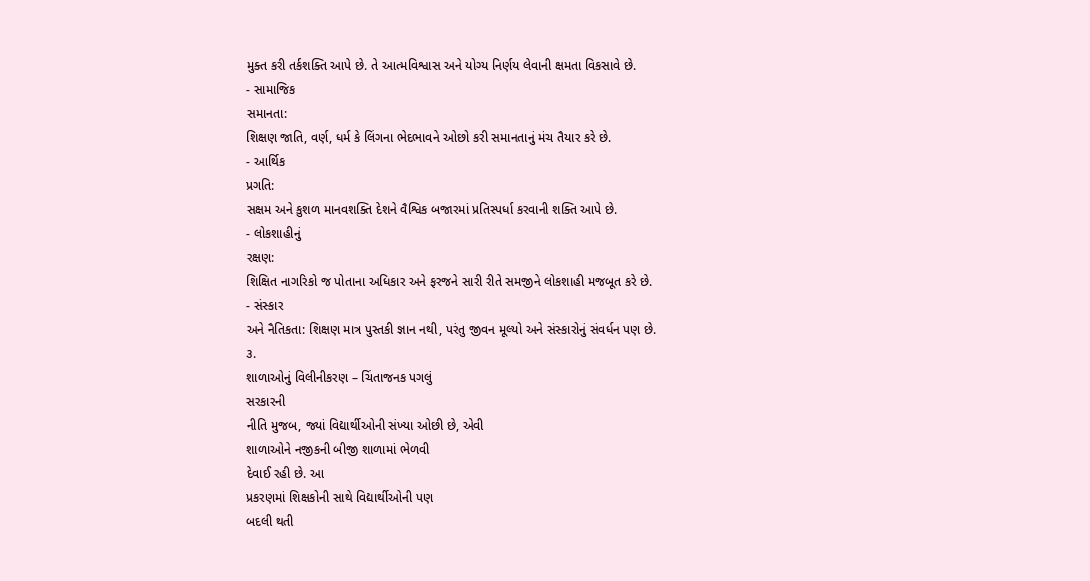મુક્ત કરી તર્કશક્તિ આપે છે. તે આત્મવિશ્વાસ અને યોગ્ય નિર્ણય લેવાની ક્ષમતા વિકસાવે છે.
- સામાજિક
સમાનતા:
શિક્ષણ જાતિ, વર્ણ, ધર્મ કે લિંગના ભેદભાવને ઓછો કરી સમાનતાનું મંચ તૈયાર કરે છે.
- આર્થિક
પ્રગતિ:
સક્ષમ અને કુશળ માનવશક્તિ દેશને વૈશ્વિક બજારમાં પ્રતિસ્પર્ધા કરવાની શક્તિ આપે છે.
- લોકશાહીનું
રક્ષણ:
શિક્ષિત નાગરિકો જ પોતાના અધિકાર અને ફરજને સારી રીતે સમજીને લોકશાહી મજબૂત કરે છે.
- સંસ્કાર
અને નૈતિકતા: શિક્ષણ માત્ર પુસ્તકી જ્ઞાન નથી, પરંતુ જીવન મૂલ્યો અને સંસ્કારોનું સંવર્ધન પણ છે.
૩.
શાળાઓનું વિલીનીકરણ – ચિંતાજનક પગલું
સરકારની
નીતિ મુજબ, જ્યાં વિદ્યાર્થીઓની સંખ્યા ઓછી છે, એવી
શાળાઓને નજીકની બીજી શાળામાં ભેળવી
દેવાઈ રહી છે. આ
પ્રકરણમાં શિક્ષકોની સાથે વિદ્યાર્થીઓની પણ
બદલી થતી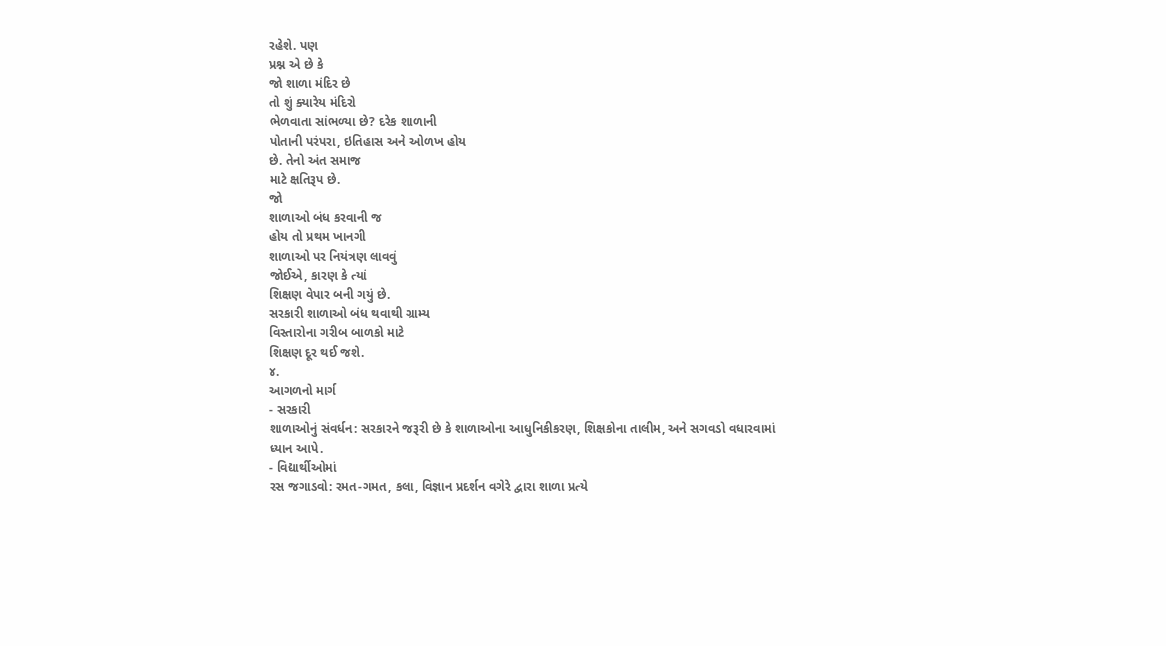રહેશે. પણ
પ્રશ્ન એ છે કે
જો શાળા મંદિર છે
તો શું ક્યારેય મંદિરો
ભેળવાતા સાંભળ્યા છે? દરેક શાળાની
પોતાની પરંપરા, ઇતિહાસ અને ઓળખ હોય
છે. તેનો અંત સમાજ
માટે ક્ષતિરૂપ છે.
જો
શાળાઓ બંધ કરવાની જ
હોય તો પ્રથમ ખાનગી
શાળાઓ પર નિયંત્રણ લાવવું
જોઈએ, કારણ કે ત્યાં
શિક્ષણ વેપાર બની ગયું છે.
સરકારી શાળાઓ બંધ થવાથી ગ્રામ્ય
વિસ્તારોના ગરીબ બાળકો માટે
શિક્ષણ દૂર થઈ જશે.
૪.
આગળનો માર્ગ
- સરકારી
શાળાઓનું સંવર્ધન: સરકારને જરૂરી છે કે શાળાઓના આધુનિકીકરણ, શિક્ષકોના તાલીમ, અને સગવડો વધારવામાં ધ્યાન આપે.
- વિદ્યાર્થીઓમાં
રસ જગાડવો: રમત-ગમત, કલા, વિજ્ઞાન પ્રદર્શન વગેરે દ્વારા શાળા પ્રત્યે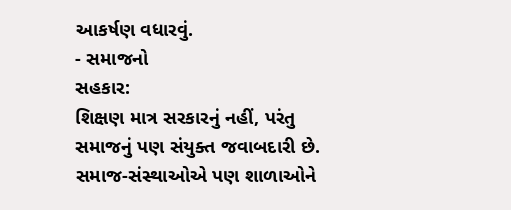આકર્ષણ વધારવું.
- સમાજનો
સહકાર:
શિક્ષણ માત્ર સરકારનું નહીં, પરંતુ સમાજનું પણ સંયુક્ત જવાબદારી છે. સમાજ-સંસ્થાઓએ પણ શાળાઓને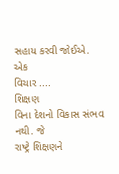સહાય કરવી જોઈએ.
એક
વિચાર ....
શિક્ષણ
વિના દેશનો વિકાસ સંભવ નથી. જે
રાષ્ટ્રે શિક્ષણને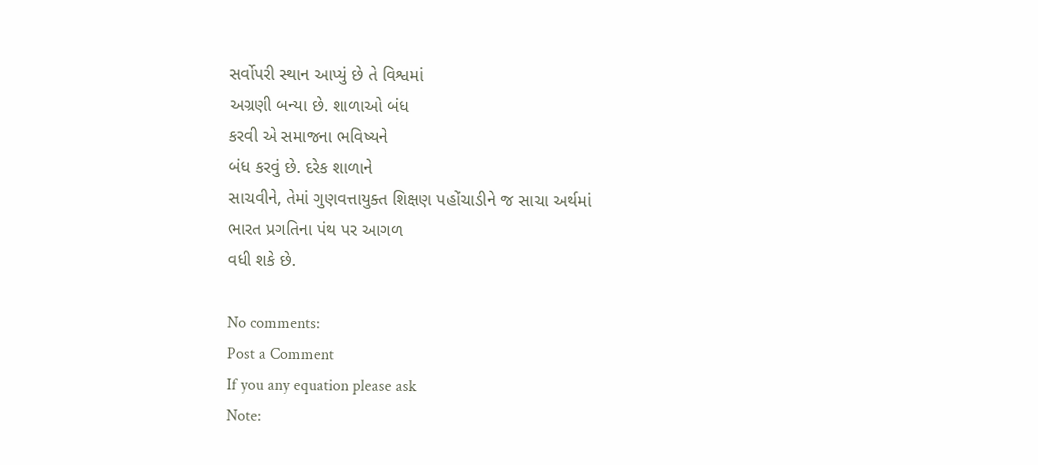સર્વોપરી સ્થાન આપ્યું છે તે વિશ્વમાં
અગ્રણી બન્યા છે. શાળાઓ બંધ
કરવી એ સમાજના ભવિષ્યને
બંધ કરવું છે. દરેક શાળાને
સાચવીને, તેમાં ગુણવત્તાયુક્ત શિક્ષણ પહોંચાડીને જ સાચા અર્થમાં
ભારત પ્રગતિના પંથ પર આગળ
વધી શકે છે.

No comments:
Post a Comment
If you any equation please ask
Note: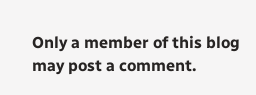Only a member of this blog may post a comment.